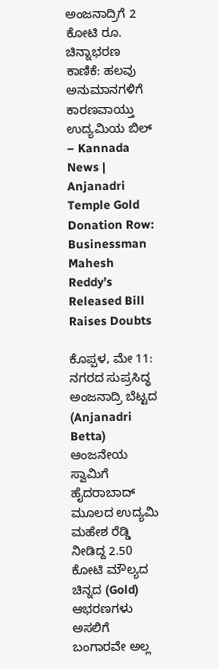ಅಂಜನಾದ್ರಿಗೆ 2 ಕೋಟಿ ರೂ. ಚಿನ್ನಾಭರಣ ಕಾಣಿಕೆ: ಹಲವು ಅನುಮಾನಗಳಿಗೆ ಕಾರಣವಾಯ್ತು ಉದ್ಯಮಿಯ ಬಿಲ್ – Kannada News | Anjanadri Temple Gold Donation Row: Businessman Mahesh Reddy’s Released Bill Raises Doubts

ಕೊಪ್ಪಳ, ಮೇ 11: ನಗರದ ಸುಪ್ರಸಿದ್ಧ ಅಂಜನಾದ್ರಿ ಬೆಟ್ಟದ (Anjanadri Betta) ಆಂಜನೇಯ ಸ್ವಾಮಿಗೆ ಹೈದರಾಬಾದ್ ಮೂಲದ ಉದ್ಯಮಿ ಮಹೇಶ ರೆಡ್ಡಿ ನೀಡಿದ್ದ 2.50 ಕೋಟಿ ಮೌಲ್ಯದ ಚಿನ್ನದ (Gold) ಆಭರಣಗಳು ಅಸಲಿಗೆ ಬಂಗಾರವೇ ಅಲ್ಲ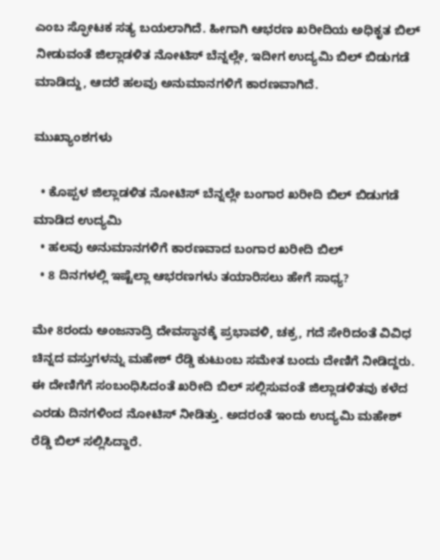ಎಂಬ ಸ್ಫೋಟಕ ಸತ್ಯ ಬಯಲಾಗಿದೆ. ಹೀಗಾಗಿ ಆಭರಣ ಖರೀದಿಯ ಅಧಿಕೃತ ಬಿಲ್ ನೀಡುವಂತೆ ಜಿಲ್ಲಾಡಳಿತ ನೋಟಿಸ್ ಬೆನ್ನಲ್ಲೇ, ಇದೀಗ ಉದ್ಯಮಿ ಬಿಲ್ ಬಿಡುಗಡೆ ಮಾಡಿದ್ದು, ಆದರೆ ಹಲವು ಅನುಮಾನಗಳಿಗೆ ಕಾರಣವಾಗಿದೆ.

ಮುಖ್ಯಾಂಶಗಳು

  • ಕೊಪ್ಪಳ ಜಿಲ್ಲಾಡಳಿತ ನೋಟಿಸ್ ಬೆನ್ನಲ್ಲೇ ಬಂಗಾರ ಖರೀದಿ ಬಿಲ್ ಬಿಡುಗಡೆ ಮಾಡಿದ ಉದ್ಯಮಿ
  • ಹಲವು ಅನುಮಾನಗಳಿಗೆ ಕಾರಣವಾದ ಬಂಗಾರ ಖರೀದಿ ಬಿಲ್
  • 8 ದಿನಗಳಲ್ಲಿ ಇಷ್ಟೆಲ್ಲಾ ಆಭರಣಗಳು ತಯಾರಿಸಲು ಹೇಗೆ ಸಾಧ್ಯ?

ಮೇ 8ರಂದು ಅಂಜನಾದ್ರಿ ದೇವಸ್ಥಾನಕ್ಕೆ ಪ್ರಭಾವಳಿ, ಚಕ್ರ, ಗದೆ ಸೇರಿದಂತೆ ವಿವಿಧ ಚಿನ್ನದ ವಸ್ತುಗಳನ್ನು ಮಹೇಶ್ ರೆಡ್ಡಿ ಕುಟುಂಬ ಸಮೇತ ಬಂದು ದೇಣಿಗೆ ನೀಡಿದ್ದರು. ಈ ದೇಣಿಗೆಗೆ ಸಂಬಂಧಿಸಿದಂತೆ ಖರೀದಿ ಬಿಲ್ ಸಲ್ಲಿಸುವಂತೆ ಜಿಲ್ಲಾಡಳಿತವು ಕಳೆದ ಎರಡು ದಿನಗಳಿಂದ ನೋಟಿಸ್ ನೀಡಿತ್ತು. ಅದರಂತೆ ಇಂದು ಉದ್ಯಮಿ ಮಹೇಶ್ ರೆಡ್ಡಿ ಬಿಲ್ ಸಲ್ಲಿಸಿದ್ದಾರೆ.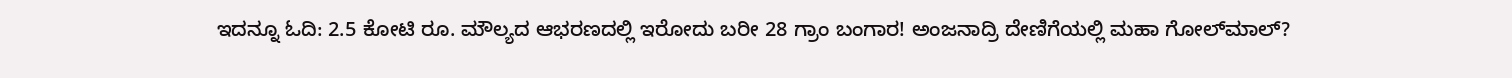ಇದನ್ನೂ ಓದಿ: 2.5 ಕೋಟಿ ರೂ. ಮೌಲ್ಯದ ಆಭರಣದಲ್ಲಿ ಇರೋದು ಬರೀ 28 ಗ್ರಾಂ ಬಂಗಾರ! ಅಂಜನಾದ್ರಿ ದೇಣಿಗೆಯಲ್ಲಿ ಮಹಾ ಗೋಲ್‌ಮಾಲ್?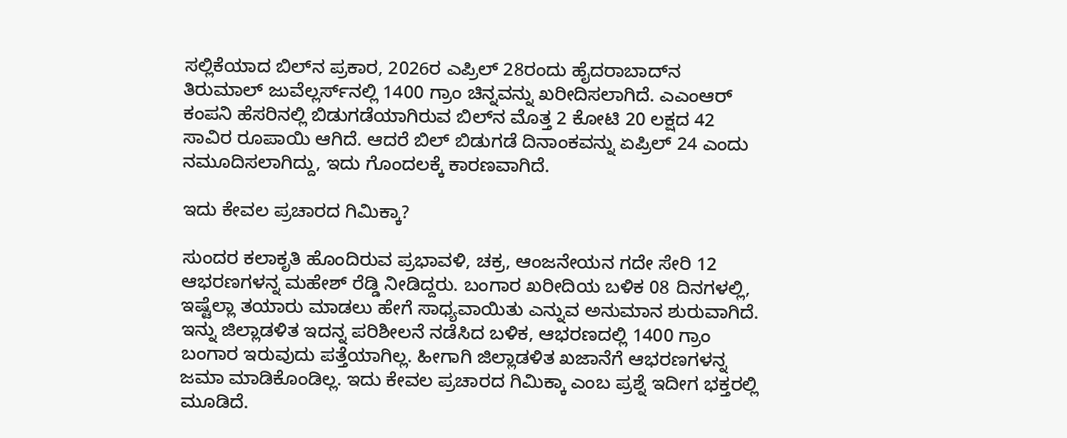ಸಲ್ಲಿಕೆಯಾದ ಬಿಲ್‌ನ ಪ್ರಕಾರ, 2026ರ ಎಪ್ರಿಲ್ 28ರಂದು ಹೈದರಾಬಾದ್‌ನ ತಿರುಮಾಲ್ ಜುವೆಲ್ಲರ್ಸ್‌ನಲ್ಲಿ 1400 ಗ್ರಾಂ ಚಿನ್ನವನ್ನು ಖರೀದಿಸಲಾಗಿದೆ. ಎಎಂಆರ್ ಕಂಪನಿ ಹೆಸರಿನಲ್ಲಿ ಬಿಡುಗಡೆಯಾಗಿರುವ ಬಿಲ್‌ನ ಮೊತ್ತ 2 ಕೋಟಿ 20 ಲಕ್ಷದ 42 ಸಾವಿರ ರೂಪಾಯಿ ಆಗಿದೆ. ಆದರೆ ಬಿಲ್ ಬಿಡುಗಡೆ ದಿನಾಂಕವನ್ನು ಏಪ್ರಿಲ್ 24 ಎಂದು ನಮೂದಿಸಲಾಗಿದ್ದು, ಇದು ಗೊಂದಲಕ್ಕೆ ಕಾರಣವಾಗಿದೆ.

ಇದು ಕೇವಲ ಪ್ರಚಾರದ ಗಿಮಿಕ್ಕಾ?

ಸುಂದರ ಕಲಾಕೃತಿ ಹೊಂದಿರುವ ಪ್ರಭಾವಳಿ, ಚಕ್ರ, ಆಂಜನೇಯನ ಗದೇ ಸೇರಿ 12 ಆಭರಣಗಳನ್ನ ಮಹೇಶ್ ರೆಡ್ಡಿ ನೀಡಿದ್ದರು. ಬಂಗಾರ ಖರೀದಿಯ ಬಳಿಕ 08 ದಿನಗಳಲ್ಲಿ, ಇಷ್ಟೆಲ್ಲಾ ತಯಾರು ಮಾಡಲು ಹೇಗೆ ಸಾಧ್ಯವಾಯಿತು ಎನ್ನುವ ಅನುಮಾನ ಶುರುವಾಗಿದೆ. ಇನ್ನು ಜಿಲ್ಲಾಡಳಿತ ಇದನ್ನ ಪರಿಶೀಲನೆ ನಡೆಸಿದ ಬಳಿಕ, ಆಭರಣದಲ್ಲಿ 1400 ಗ್ರಾಂ ಬಂಗಾರ ಇರುವುದು ಪತ್ತೆಯಾಗಿಲ್ಲ. ಹೀಗಾಗಿ ಜಿಲ್ಲಾಡಳಿತ ಖಜಾನೆಗೆ ಆಭರಣಗಳನ್ನ ಜಮಾ ಮಾಡಿಕೊಂಡಿಲ್ಲ. ಇದು ಕೇವಲ ಪ್ರಚಾರದ ಗಿಮಿಕ್ಕಾ ಎಂಬ ಪ್ರಶ್ನೆ ಇದೀಗ ಭಕ್ತರಲ್ಲಿ ಮೂಡಿದೆ.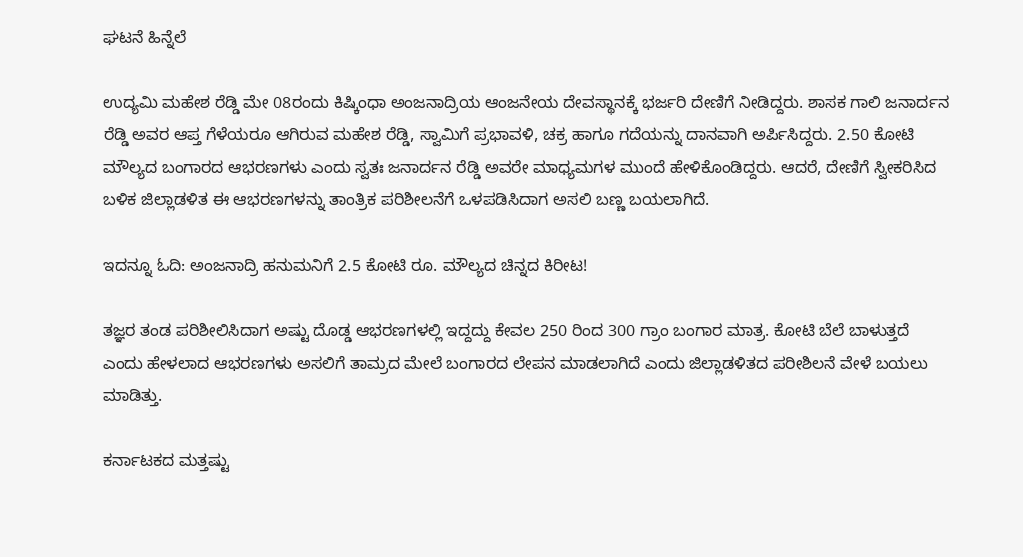ಘಟನೆ ಹಿನ್ನೆಲೆ

ಉದ್ಯಮಿ ಮಹೇಶ ರೆಡ್ಡಿ ಮೇ 08ರಂದು ಕಿಷ್ಕಿಂಧಾ ಅಂಜನಾದ್ರಿಯ ಆಂಜನೇಯ ದೇವಸ್ಥಾನಕ್ಕೆ ಭರ್ಜರಿ ದೇಣಿಗೆ ನೀಡಿದ್ದರು. ಶಾಸಕ ಗಾಲಿ ಜನಾರ್ದನ ರೆಡ್ಡಿ ಅವರ ಆಪ್ತ ಗೆಳೆಯರೂ ಆಗಿರುವ ಮಹೇಶ ರೆಡ್ಡಿ, ಸ್ವಾಮಿಗೆ ಪ್ರಭಾವಳಿ, ಚಕ್ರ ಹಾಗೂ ಗದೆಯನ್ನು ದಾನವಾಗಿ ಅರ್ಪಿಸಿದ್ದರು. 2.50 ಕೋಟಿ ಮೌಲ್ಯದ ಬಂಗಾರದ ಆಭರಣಗಳು ಎಂದು ಸ್ವತಃ ಜನಾರ್ದನ ರೆಡ್ಡಿ ಅವರೇ ಮಾಧ್ಯಮಗಳ ಮುಂದೆ ಹೇಳಿಕೊಂಡಿದ್ದರು. ಆದರೆ, ದೇಣಿಗೆ ಸ್ವೀಕರಿಸಿದ ಬಳಿಕ ಜಿಲ್ಲಾಡಳಿತ ಈ ಆಭರಣಗಳನ್ನು ತಾಂತ್ರಿಕ ಪರಿಶೀಲನೆಗೆ ಒಳಪಡಿಸಿದಾಗ ಅಸಲಿ ಬಣ್ಣ ಬಯಲಾಗಿದೆ.

ಇದನ್ನೂ ಓದಿ: ಅಂಜನಾದ್ರಿ ಹನುಮನಿಗೆ 2.5 ಕೋಟಿ ರೂ. ಮೌಲ್ಯದ ಚಿನ್ನದ ಕಿರೀಟ!

ತಜ್ಞರ ತಂಡ ಪರಿಶೀಲಿಸಿದಾಗ ಅಷ್ಟು ದೊಡ್ಡ ಆಭರಣಗಳಲ್ಲಿ ಇದ್ದದ್ದು ಕೇವಲ 250 ರಿಂದ 300 ಗ್ರಾಂ ಬಂಗಾರ ಮಾತ್ರ. ಕೋಟಿ ಬೆಲೆ ಬಾಳುತ್ತದೆ ಎಂದು ಹೇಳಲಾದ ಆಭರಣಗಳು ಅಸಲಿಗೆ ತಾಮ್ರದ ಮೇಲೆ ಬಂಗಾರದ ಲೇಪನ ಮಾಡಲಾಗಿದೆ ಎಂದು ಜಿಲ್ಲಾಡಳಿತದ ಪರೀಶಿಲನೆ ವೇಳೆ ಬಯಲು ಮಾಡಿತ್ತು.

ಕರ್ನಾಟಕದ ಮತ್ತಷ್ಟು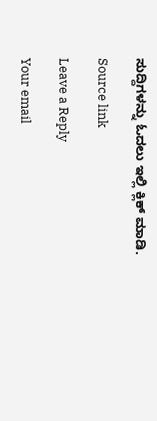ಸುದ್ದಿಗಳನ್ನು ಓದಲು ಇಲ್ಲಿ ಕ್ಲಿಕ್ ಮಾಡಿ.

Source link

Leave a Reply

Your email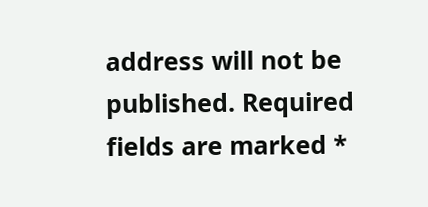address will not be published. Required fields are marked *